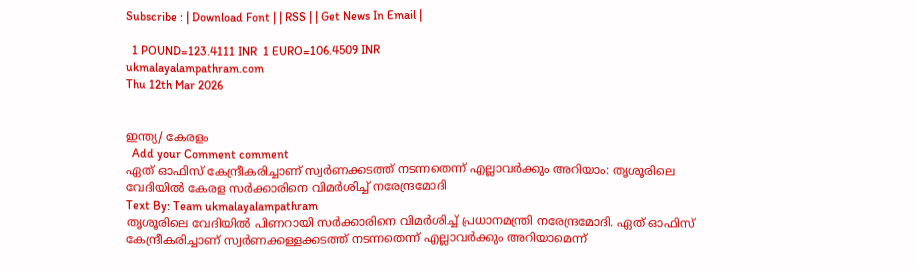Subscribe : | Download Font | | RSS | | Get News In Email |

  1 POUND=123.4111 INR  1 EURO=106.4509 INR
ukmalayalampathram.com
Thu 12th Mar 2026


ഇന്ത്യ/ കേരളം
  Add your Comment comment
ഏത് ഓഫിസ് കേന്ദ്രീകരിച്ചാണ് സ്വര്‍ണക്കടത്ത് നടന്നതെന്ന് എല്ലാവര്‍ക്കും അറിയാം: തൃശൂരിലെ വേദിയില്‍ കേരള സര്‍ക്കാരിനെ വിമര്‍ശിച്ച് നരേന്ദ്രമോദി
Text By: Team ukmalayalampathram
തൃശൂരിലെ വേദിയില്‍ പിണറായി സര്‍ക്കാരിനെ വിമര്‍ശിച്ച് പ്രധാനമന്ത്രി നരേന്ദ്രമോദി. ഏത് ഓഫിസ് കേന്ദ്രീകരിച്ചാണ് സ്വര്‍ണക്കള്ളക്കടത്ത് നടന്നതെന്ന് എല്ലാവര്‍ക്കും അറിയാമെന്ന്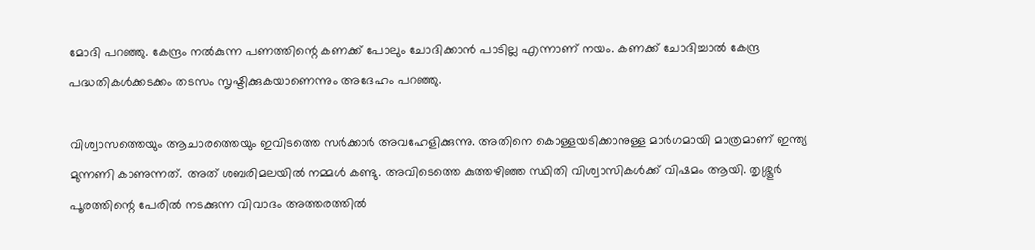മോദി പറഞ്ഞു. കേന്ദ്രം നല്‍കുന്ന പണത്തിന്റെ കണക്ക് പോലും ചോദിക്കാന്‍ പാടില്ല എന്നാണ് നയം. കണക്ക് ചോദിച്ചാല്‍ കേന്ദ്ര പദ്ധതികള്‍ക്കടക്കം തടസം സൃഷ്ടിക്കുകയാണെന്നും അദേഹം പറഞ്ഞു.

വിശ്വാസത്തെയും ആചാരത്തെയും ഇവിടത്തെ സര്‍ക്കാര്‍ അവഹേളിക്കുന്നു. അതിനെ കൊള്ളയടിക്കാനുള്ള മാര്‍ഗമായി മാത്രമാണ് ഇന്ത്യ മുന്നണി കാണുന്നത്. അത് ശബരിമലയില്‍ നമ്മള്‍ കണ്ടു. അവിടെത്തെ കുത്തഴിഞ്ഞ സ്ഥിതി വിശ്വാസികള്‍ക്ക് വിഷമം ആയി. തൃശ്ശൂര്‍ പൂരത്തിന്റെ പേരില്‍ നടക്കുന്ന വിവാദം അത്തരത്തില്‍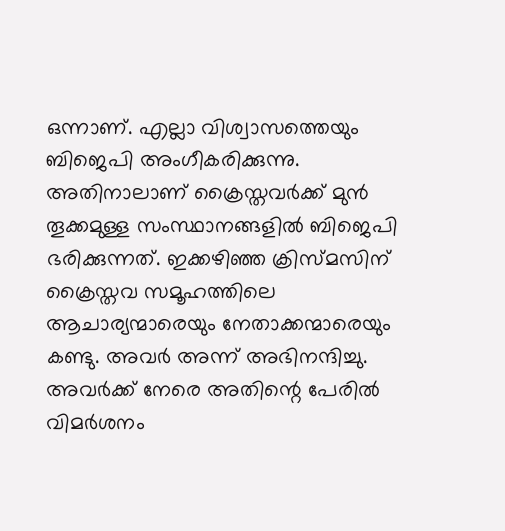ഒന്നാണ്. എല്ലാ വിശ്വാസത്തെയും ബിജെപി അംഗീകരിക്കുന്നു. അതിനാലാണ് ക്രൈസ്തവര്‍ക്ക് മുന്‍ തൂക്കമുള്ള സംസ്ഥാനങ്ങളില്‍ ബിജെപി ഭരിക്കുന്നത്. ഇക്കഴിഞ്ഞ ക്രിസ്മസിന് ക്രൈസ്തവ സമൂഹത്തിലെ ആചാര്യന്മാരെയും നേതാക്കന്മാരെയും കണ്ടു. അവര്‍ അന്ന് അഭിനന്ദിച്ചു. അവര്‍ക്ക് നേരെ അതിന്റെ പേരില്‍ വിമര്‍ശനം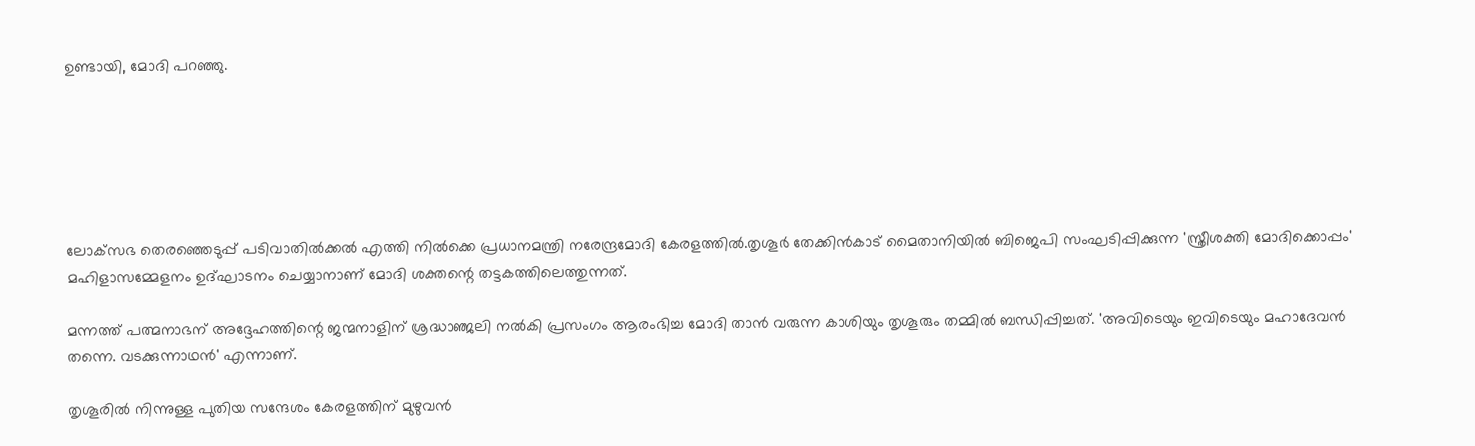ഉണ്ടായി, മോദി പറഞ്ഞു.






ലോക്‌സഭ തെരഞ്ഞെടുപ്പ് പടിവാതില്‍ക്കല്‍ എത്തി നില്‍ക്കെ പ്രധാനമന്ത്രി നരേന്ദ്രമോദി കേരളത്തില്‍.തൃശൂര്‍ തേക്കിന്‍കാട് മൈതാനിയില്‍ ബിജെപി സംഘടിപ്പിക്കുന്ന 'സ്ത്രീശക്തി മോദിക്കൊപ്പം' മഹിളാസമ്മേളനം ഉദ്ഘാടനം ചെയ്യാനാണ് മോദി ശക്തന്റെ തട്ടകത്തിലെത്തുന്നത്.

മന്നത്ത് പത്മനാഭന് അദ്ദേഹത്തിന്റെ ജന്മനാളിന് ശ്രദ്ധാഞ്ജലി നല്‍കി പ്രസംഗം ആരംഭിച്ച മോദി താന്‍ വരുന്ന കാശിയും തൃശൂരും തമ്മില്‍ ബന്ധിപ്പിച്ചത്. 'അവിടെയും ഇവിടെയും മഹാദേവന്‍ തന്നെ. വടക്കുന്നാഥന്‍' എന്നാണ്.

തൃശൂരില്‍ നിന്നുള്ള പുതിയ സന്ദേശം കേരളത്തിന് മുഴുവന്‍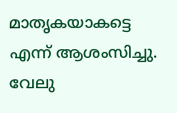മാതൃകയാകട്ടെ എന്ന് ആശംസിച്ചു. വേലു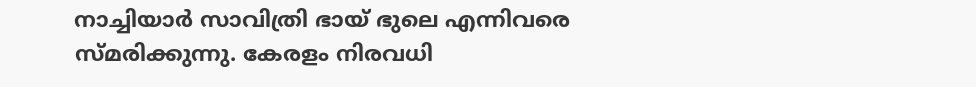നാച്ചിയാര്‍ സാവിത്രി ഭായ് ഭുലെ എന്നിവരെ സ്മരിക്കുന്നു. കേരളം നിരവധി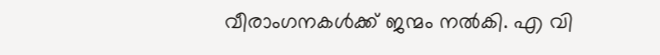വീരാംഗനകള്‍ക്ക് ജന്മം നല്‍കി. എ വി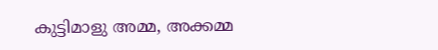കുട്ടിമാളു അമ്മ, അക്കമ്മ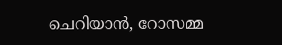ചെറിയാന്‍, റോസമ്മ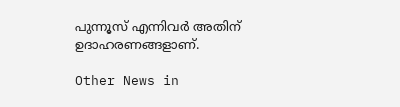പുന്നൂസ് എന്നിവര്‍ അതിന് ഉദാഹരണങ്ങളാണ്.

Other News in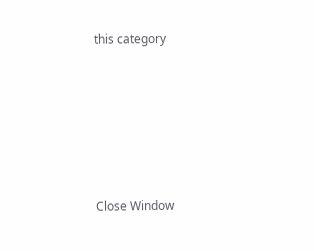this category








Close Window